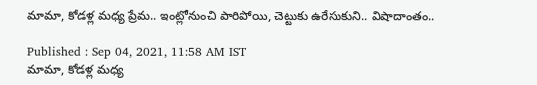మామా, కోడళ్ల మధ్య ప్రేమ.. ఇంట్లోనుంచి పారిపోయి, చెట్టుకు ఉరేసుకుని.. విషాదాంతం..

Published : Sep 04, 2021, 11:58 AM IST
మామా, కోడళ్ల మధ్య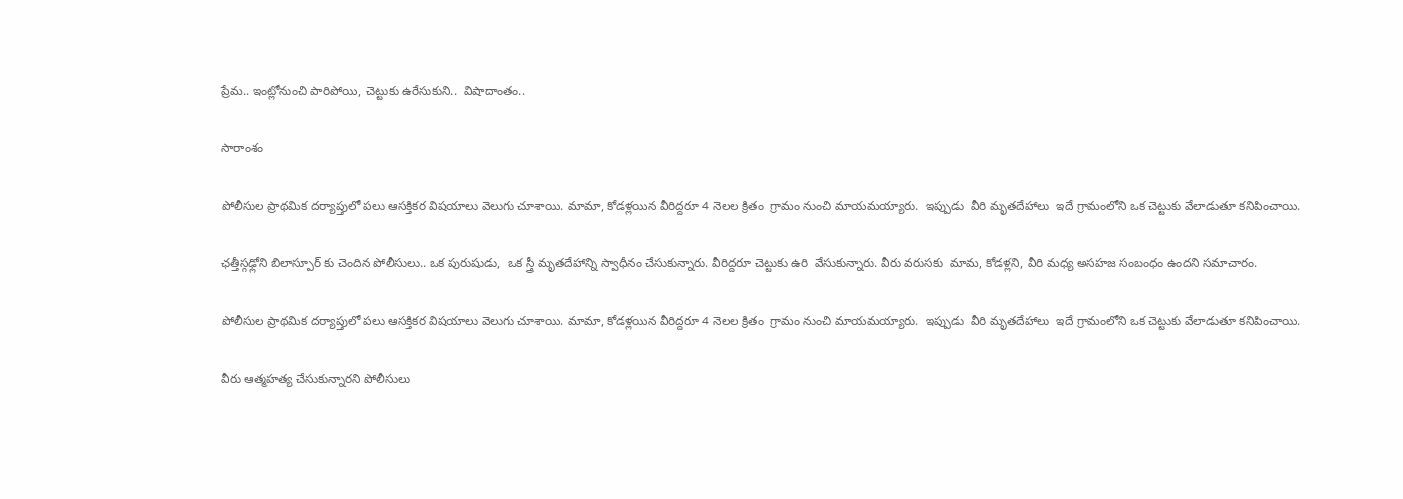ప్రేమ.. ఇంట్లోనుంచి పారిపోయి, చెట్టుకు ఉరేసుకుని..  విషాదాంతం..

సారాంశం

పోలీసుల ప్రాథమిక దర్యాప్తులో పలు ఆసక్తికర విషయాలు వెలుగు చూశాయి. మామా, కోడళ్లయిన వీరిద్దరూ 4 నెలల క్రితం  గ్రామం నుంచి మాయమయ్యారు.  ఇప్పుడు  వీరి మృతదేహాలు  ఇదే గ్రామంలోని ఒక చెట్టుకు వేలాడుతూ కనిపించాయి.

ఛత్తీస్గఢ్లోని బిలాస్పూర్ కు చెందిన పోలీసులు.. ఒక పురుషుడు,  ఒక స్త్రీ మృతదేహాన్ని స్వాధీనం చేసుకున్నారు. వీరిద్దరూ చెట్టుకు ఉరి  వేసుకున్నారు. వీరు వరుసకు  మామ, కోడళ్లని, వీరి మధ్య అసహజ సంబంధం ఉందని సమాచారం.

పోలీసుల ప్రాథమిక దర్యాప్తులో పలు ఆసక్తికర విషయాలు వెలుగు చూశాయి. మామా, కోడళ్లయిన వీరిద్దరూ 4 నెలల క్రితం  గ్రామం నుంచి మాయమయ్యారు.  ఇప్పుడు  వీరి మృతదేహాలు  ఇదే గ్రామంలోని ఒక చెట్టుకు వేలాడుతూ కనిపించాయి.

వీరు ఆత్మహత్య చేసుకున్నారని పోలీసులు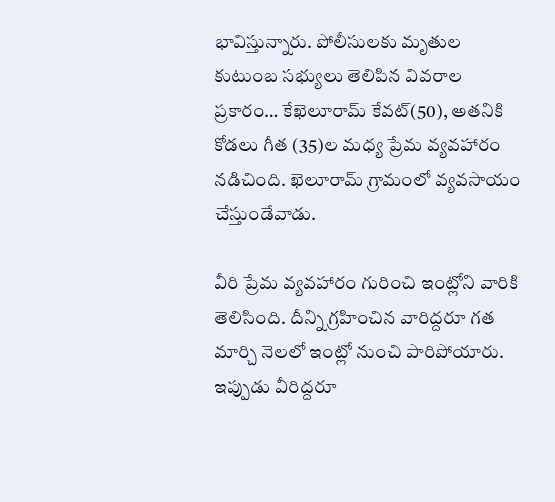భావిస్తున్నారు. పోలీసులకు మృతుల కుటుంబ సభ్యులు తెలిపిన వివరాల ప్రకారం… కేఖెలూరామ్ కేవట్(50), అతనికి  కోడలు గీత (35)ల మధ్య ప్రేమ వ్యవహారం నడిచింది. ఖెలూరామ్ గ్రామంలో వ్యవసాయం చేస్తుండేవాడు.

వీరి ప్రేమ వ్యవహారం గురించి ఇంట్లోని వారికి తెలిసింది. దీన్ని గ్రహించిన వారిద్దరూ గత మార్చి నెలలో ఇంట్లో నుంచి పారిపోయారు. ఇప్పుడు వీరిద్దరూ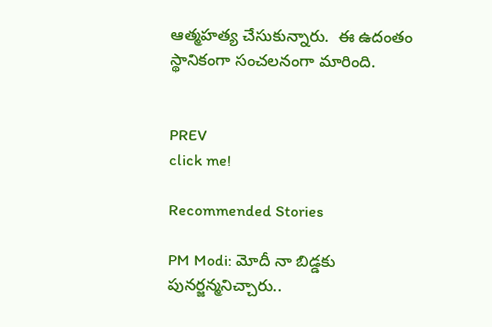ఆత్మహత్య చేసుకున్నారు.  ఈ ఉదంతం స్థానికంగా సంచలనంగా మారింది.


PREV
click me!

Recommended Stories

PM Modi: మోదీ నా బిడ్డకు పునర్జన్మనిచ్చారు..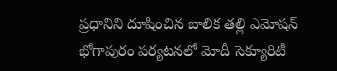ప్రధానిని దూషించిన బాలిక తల్లి ఎమోషన్
భోగాపురం పర్యటనలో మోదీ సెక్యూరిటీ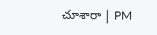చూశారా | PM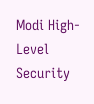Modi High-Level Security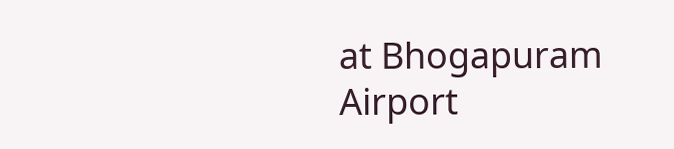at Bhogapuram Airport